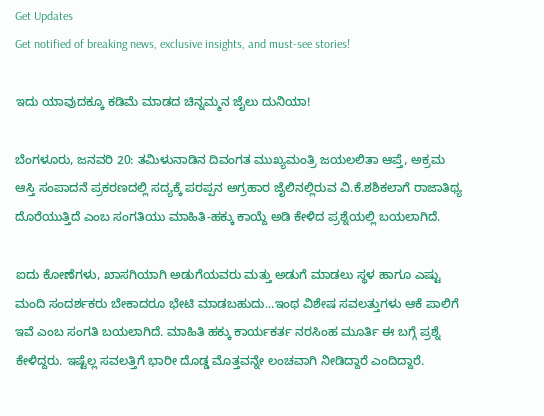Get Updates
Get notified of breaking news, exclusive insights, and must-see stories!

ಇದು ಯಾವುದಕ್ಕೂ ಕಡಿಮೆ ಮಾಡದ ಚಿನ್ನಮ್ಮನ ಜೈಲು ದುನಿಯಾ!

ಬೆಂಗಳೂರು, ಜನವರಿ 20: ತಮಿಳುನಾಡಿನ ದಿವಂಗತ ಮುಖ್ಯಮಂತ್ರಿ ಜಯಲಲಿತಾ ಆಪ್ತೆ, ಅಕ್ರಮ ಆಸ್ತಿ ಸಂಪಾದನೆ ಪ್ರಕರಣದಲ್ಲಿ ಸದ್ಯಕ್ಕೆ ಪರಪ್ಪನ ಅಗ್ರಹಾರ ಜೈಲಿನಲ್ಲಿರುವ ವಿ.ಕೆ.ಶಶಿಕಲಾಗೆ ರಾಜಾತಿಥ್ಯ ದೊರೆಯುತ್ತಿದೆ ಎಂಬ ಸಂಗತಿಯು ಮಾಹಿತಿ-ಹಕ್ಕು ಕಾಯ್ದೆ ಅಡಿ ಕೇಳಿದ ಪ್ರಶ್ನೆಯಲ್ಲಿ ಬಯಲಾಗಿದೆ.

ಐದು ಕೋಣೆಗಳು, ಖಾಸಗಿಯಾಗಿ ಅಡುಗೆಯವರು ಮತ್ತು ಅಡುಗೆ ಮಾಡಲು ಸ್ಥಳ ಹಾಗೂ ಎಷ್ಟು ಮಂದಿ ಸಂದರ್ಶಕರು ಬೇಕಾದರೂ ಭೇಟಿ ಮಾಡಬಹುದು...ಇಂಥ ವಿಶೇಷ ಸವಲತ್ತುಗಳು ಆಕೆ ಪಾಲಿಗೆ ಇವೆ ಎಂಬ ಸಂಗತಿ ಬಯಲಾಗಿದೆ. ಮಾಹಿತಿ ಹಕ್ಕು ಕಾರ್ಯಕರ್ತ ನರಸಿಂಹ ಮೂರ್ತಿ ಈ ಬಗ್ಗೆ ಪ್ರಶ್ನೆ ಕೇಳಿದ್ದರು. ಇಷ್ಟೆಲ್ಲ ಸವಲತ್ತಿಗೆ ಭಾರೀ ದೊಡ್ಡ ಮೊತ್ತವನ್ನೇ ಲಂಚವಾಗಿ ನೀಡಿದ್ದಾರೆ ಎಂದಿದ್ದಾರೆ.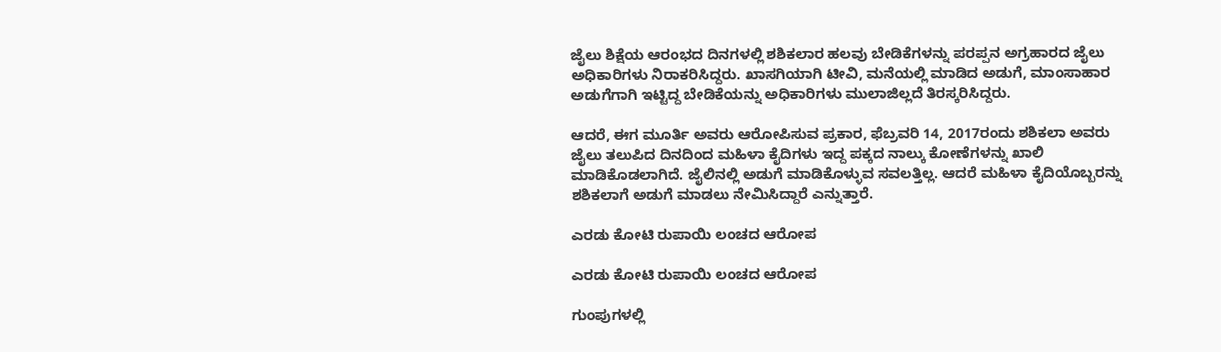ಜೈಲು ಶಿಕ್ಷೆಯ ಆರಂಭದ ದಿನಗಳಲ್ಲಿ ಶಶಿಕಲಾರ ಹಲವು ಬೇಡಿಕೆಗಳನ್ನು ಪರಪ್ಪನ ಅಗ್ರಹಾರದ ಜೈಲು ಅಧಿಕಾರಿಗಳು ನಿರಾಕರಿಸಿದ್ದರು. ಖಾಸಗಿಯಾಗಿ ಟೀವಿ, ಮನೆಯಲ್ಲಿ ಮಾಡಿದ ಅಡುಗೆ, ಮಾಂಸಾಹಾರ ಅಡುಗೆಗಾಗಿ ಇಟ್ಟಿದ್ದ ಬೇಡಿಕೆಯನ್ನು ಅಧಿಕಾರಿಗಳು ‌‌‌ಮುಲಾಜಿಲ್ಲದೆ ತಿರಸ್ಕರಿಸಿದ್ದರು.

ಆದರೆ, ಈಗ ಮೂರ್ತಿ ಅವರು ಆರೋಪಿಸುವ ಪ್ರಕಾರ, ಫೆಬ್ರವರಿ 14, 2017ರಂದು ಶಶಿಕಲಾ ಅವರು ಜೈಲು ತಲುಪಿದ ದಿನದಿಂದ ಮಹಿಳಾ ಕೈದಿಗಳು ಇದ್ದ ಪಕ್ಕದ ನಾಲ್ಕು ಕೋಣೆಗಳನ್ನು ಖಾಲಿ ಮಾಡಿಕೊಡಲಾಗಿದೆ. ಜೈಲಿನಲ್ಲಿ ಅಡುಗೆ ಮಾಡಿಕೊಳ್ಳುವ ಸವಲತ್ತಿಲ್ಲ. ಆದರೆ ಮಹಿಳಾ ಕೈದಿಯೊಬ್ಬರನ್ನು ಶಶಿಕಲಾಗೆ ಅಡುಗೆ ಮಾಡಲು ನೇಮಿಸಿದ್ದಾರೆ ಎನ್ನುತ್ತಾರೆ.

ಎರಡು ಕೋಟಿ ರುಪಾಯಿ ಲಂಚದ ಆರೋಪ

ಎರಡು ಕೋಟಿ ರುಪಾಯಿ ಲಂಚದ ಆರೋಪ

ಗುಂಪುಗಳಲ್ಲಿ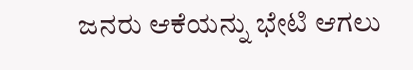ಜನರು ಆಕೆಯನ್ನು ಭೇಟಿ ಆಗಲು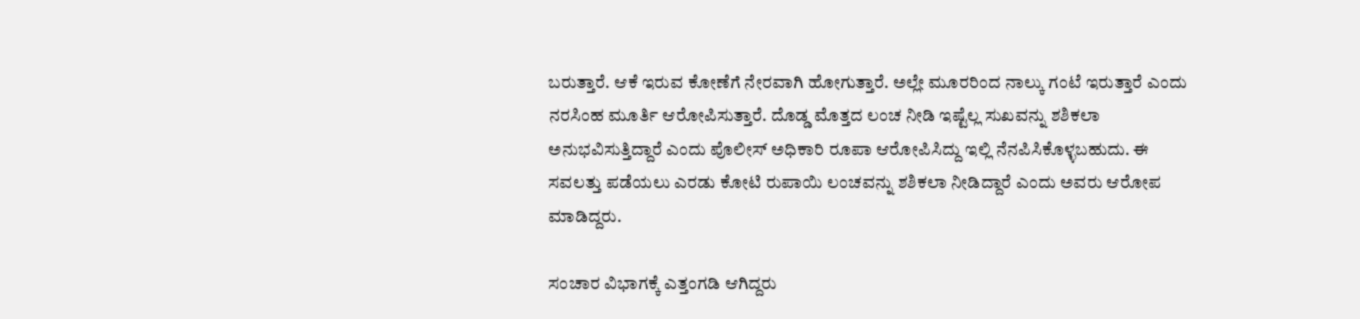ಬರುತ್ತಾರೆ. ಆಕೆ ಇರುವ ಕೋಣೆಗೆ ನೇರವಾಗಿ ಹೋಗುತ್ತಾರೆ. ಅಲ್ಲೇ ಮೂರರಿಂದ ನಾಲ್ಕು ಗಂಟೆ ಇರುತ್ತಾರೆ ಎಂದು ನರಸಿಂಹ ಮೂರ್ತಿ ಆರೋಪಿಸುತ್ತಾರೆ. ದೊಡ್ಡ ಮೊತ್ತದ ಲಂಚ ನೀಡಿ ಇಷ್ಟೆಲ್ಲ ಸುಖವನ್ನು ಶಶಿಕಲಾ ಅನುಭವಿಸುತ್ತಿದ್ದಾರೆ ಎಂದು ಪೊಲೀಸ್ ಅಧಿಕಾರಿ ರೂಪಾ ಆರೋಪಿಸಿದ್ದು ಇಲ್ಲಿ ನೆನಪಿಸಿಕೊಳ್ಳಬಹುದು. ಈ ಸವಲತ್ತು ಪಡೆಯಲು ಎರಡು ಕೋಟಿ ರುಪಾಯಿ ಲಂಚವನ್ನು ಶಶಿಕಲಾ ನೀಡಿದ್ದಾರೆ ಎಂದು ಅವರು ಆರೋಪ ಮಾಡಿದ್ದರು.

ಸಂಚಾರ ವಿಭಾಗಕ್ಕೆ ಎತ್ತಂಗಡಿ ಆಗಿದ್ದರು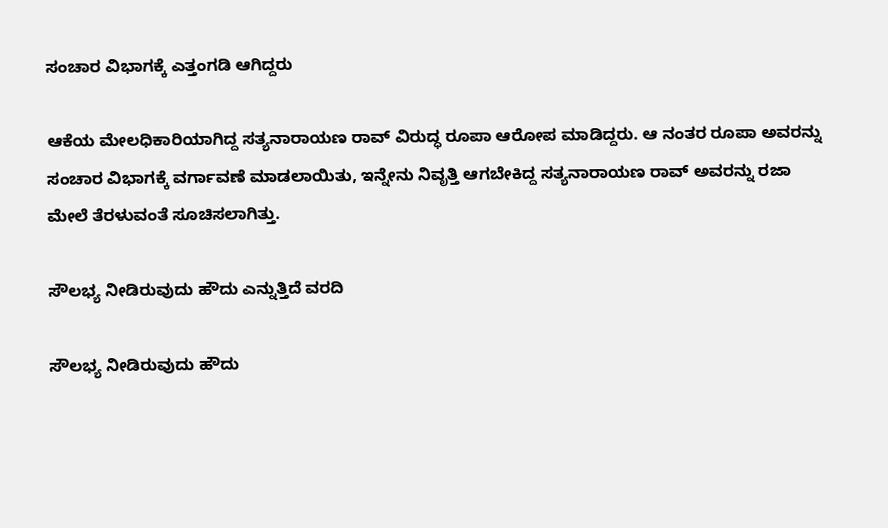ಸಂಚಾರ ವಿಭಾಗಕ್ಕೆ ಎತ್ತಂಗಡಿ ಆಗಿದ್ದರು

ಆಕೆಯ ಮೇಲಧಿಕಾರಿಯಾಗಿದ್ದ ಸತ್ಯನಾರಾಯಣ ರಾವ್ ವಿರುದ್ಧ ರೂಪಾ ಆರೋಪ ಮಾಡಿದ್ದರು. ಆ ನಂತರ ರೂಪಾ ಅವರನ್ನು ಸಂಚಾರ ವಿಭಾಗಕ್ಕೆ ವರ್ಗಾವಣೆ ಮಾಡಲಾಯಿತು, ಇನ್ನೇನು ನಿವೃತ್ತಿ ಆಗಬೇಕಿದ್ದ ಸತ್ಯನಾರಾಯಣ ರಾವ್ ಅವರನ್ನು ರಜಾ ಮೇಲೆ ತೆರಳುವಂತೆ ಸೂಚಿಸಲಾಗಿತ್ತು.

ಸೌಲಭ್ಯ ನೀಡಿರುವುದು ಹೌದು ಎನ್ನುತ್ತಿದೆ ವರದಿ

ಸೌಲಭ್ಯ ನೀಡಿರುವುದು ಹೌದು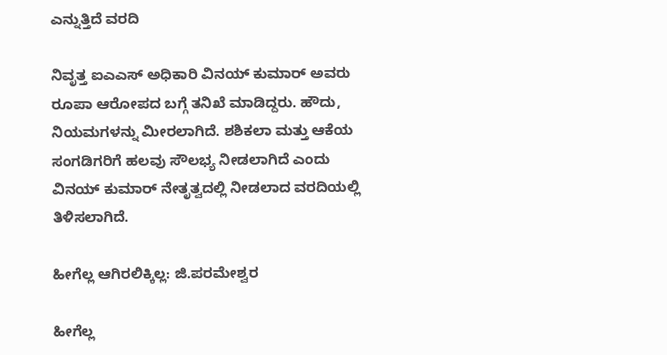ಎನ್ನುತ್ತಿದೆ ವರದಿ

ನಿವೃತ್ತ ಐಎಎಸ್ ಅಧಿಕಾರಿ ವಿನಯ್ ಕುಮಾರ್ ಅವರು ರೂಪಾ ಆರೋಪದ ಬಗ್ಗೆ ತನಿಖೆ ಮಾಡಿದ್ದರು. ಹೌದು, ನಿಯಮಗಳನ್ನು ಮೀರಲಾಗಿದೆ. ಶಶಿಕಲಾ ಮತ್ತು ಆಕೆಯ ಸಂಗಡಿಗರಿಗೆ ಹಲವು ಸೌಲಭ್ಯ ನೀಡಲಾಗಿದೆ ಎಂದು ವಿನಯ್ ಕುಮಾರ್ ನೇತೃತ್ವದಲ್ಲಿ ನೀಡಲಾದ ವರದಿಯಲ್ಲಿ ತಿಳಿಸಲಾಗಿದೆ.

ಹೀಗೆಲ್ಲ ಆಗಿರಲಿಕ್ಕಿಲ್ಲ: ಜಿ.ಪರಮೇಶ್ವರ

ಹೀಗೆಲ್ಲ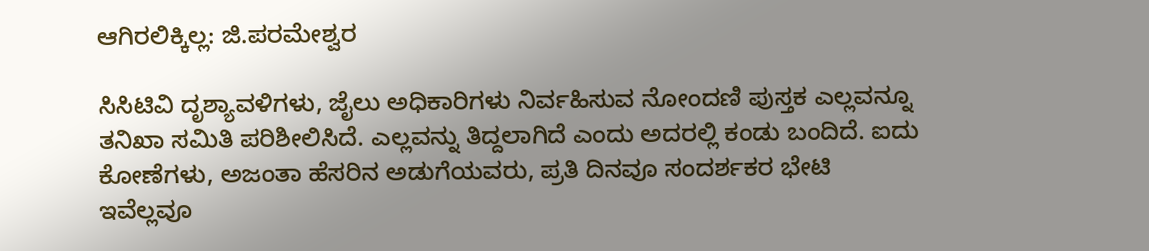ಆಗಿರಲಿಕ್ಕಿಲ್ಲ: ಜಿ.ಪರಮೇಶ್ವರ

ಸಿಸಿಟಿವಿ ದೃಶ್ಯಾವಳಿಗಳು, ಜೈಲು ಅಧಿಕಾರಿಗಳು ನಿರ್ವಹಿಸುವ ನೋಂದಣಿ ಪುಸ್ತಕ ಎಲ್ಲವನ್ನೂ ತನಿಖಾ ಸಮಿತಿ ಪರಿಶೀಲಿಸಿದೆ. ಎಲ್ಲವನ್ನು ತಿದ್ದಲಾಗಿದೆ ಎಂದು ಅದರಲ್ಲಿ ಕಂಡು ಬಂದಿದೆ. ಐದು ಕೋಣೆಗಳು, ಅಜಂತಾ ಹೆಸರಿನ ಅಡುಗೆಯವರು, ಪ್ರತಿ ದಿನವೂ ಸಂದರ್ಶಕರ ಭೇಟಿ ಇವೆಲ್ಲವೂ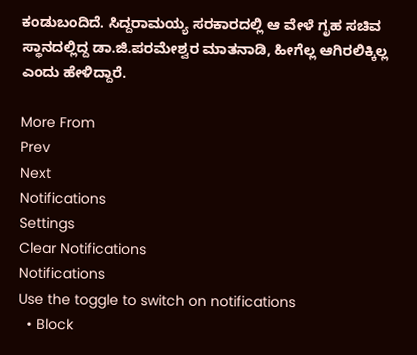ಕಂಡುಬಂದಿದೆ. ಸಿದ್ದರಾಮಯ್ಯ ಸರಕಾರದಲ್ಲಿ ಆ ವೇಳೆ ಗೃಹ ಸಚಿವ ಸ್ಥಾನದಲ್ಲಿದ್ದ ಡಾ.ಜಿ.ಪರಮೇಶ್ವರ ಮಾತನಾಡಿ, ಹೀಗೆಲ್ಲ ಆಗಿರಲಿಕ್ಕಿಲ್ಲ ಎಂದು ಹೇಳಿದ್ದಾರೆ.

More From
Prev
Next
Notifications
Settings
Clear Notifications
Notifications
Use the toggle to switch on notifications
  • Block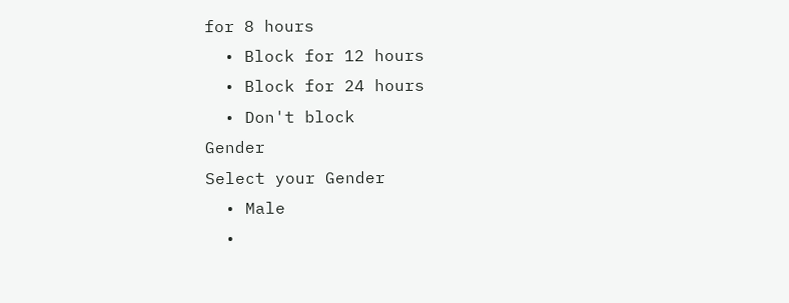for 8 hours
  • Block for 12 hours
  • Block for 24 hours
  • Don't block
Gender
Select your Gender
  • Male
  •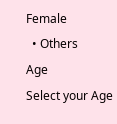Female
  • Others
Age
Select your Age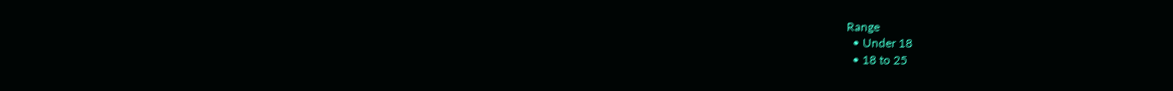Range
  • Under 18
  • 18 to 25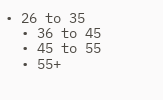• 26 to 35
  • 36 to 45
  • 45 to 55
  • 55+